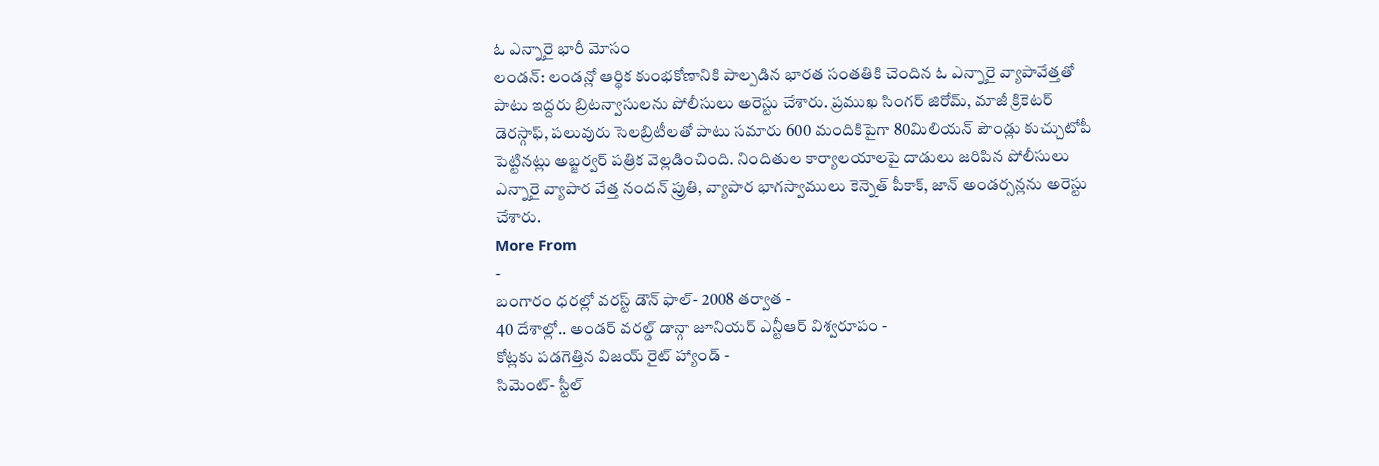ఓ ఎన్నారై భారీ మోసం
లండన్: లండన్లో ఆర్థిక కుంభకోణానికి పాల్పడిన భారత సంతతికి చెందిన ఓ ఎన్నారై వ్యాపావేత్తతో పాటు ఇద్దరు బ్రిటన్వాసులను పోలీసులు అరెస్టు చేశారు. ప్రముఖ సింగర్ జిరోమ్, మాజీ క్రికెటర్ డెరస్గాఫ్, పలువురు సెలబ్రిటీలతో పాటు సమారు 600 మందికిపైగా 80మిలియన్ పౌండ్లు కుచ్చుటోపీ పెట్టినట్లు అబ్జర్వర్ పత్రిక వెల్లడించింది. నిందితుల కార్యాలయాలపై దాడులు జరిపిన పోలీసులు ఎన్నారై వ్యాపార వేత్త నందన్ ప్రుతి, వ్యాపార భాగస్వాములు కెన్నెత్ పీకాక్, జాన్ అండర్సన్లను అరెస్టు చేశారు.
More From
-
బంగారం ధరల్లో వరస్ట్ డౌన్ ఫాల్- 2008 తర్వాత -
40 దేశాల్లో.. అండర్ వరల్డ్ డాన్గా జూనియర్ ఎన్టీఆర్ విశ్వరూపం -
కోట్లకు పడగెత్తిన విజయ్ రైట్ హ్యాండ్ -
సిమెంట్- స్టీల్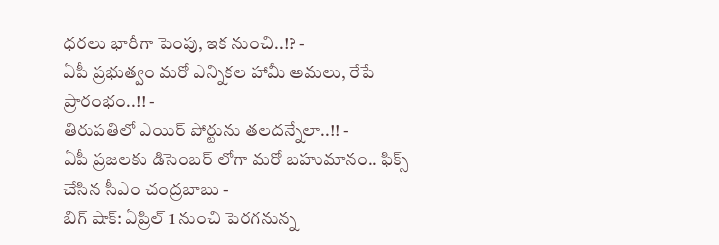ధరలు భారీగా పెంపు, ఇక నుంచి..!? -
ఏపీ ప్రభుత్వం మరో ఎన్నికల హామీ అమలు, రేపే ప్రారంభం..!! -
తిరుపతిలో ఎయిర్ పోర్టును తలదన్నేలా..!! -
ఏపీ ప్రజలకు డిసెంబర్ లోగా మరో బహుమానం.. ఫిక్స్ చేసిన సీఎం చంద్రబాబు -
బిగ్ షాక్: ఏప్రిల్ 1 నుంచి పెరగనున్న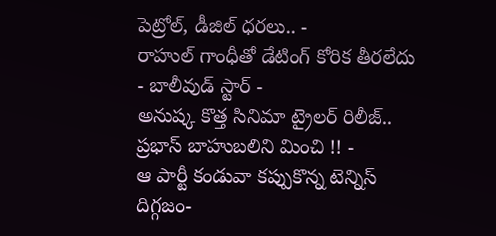పెట్రోల్, డీజిల్ ధరలు.. -
రాహుల్ గాంధీతో డేటింగ్ కోరిక తీరలేదు - బాలీవుడ్ స్టార్ -
అనుష్క కొత్త సినిమా ట్రైలర్ రిలీజ్.. ప్రభాస్ బాహుబలిని మించి !! -
ఆ పార్టీ కండువా కప్పుకొన్న టెన్నిస్ దిగ్గజం-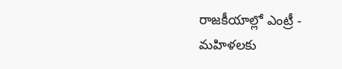రాజకీయాల్లో ఎంట్రీ -
మహిళలకు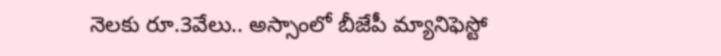నెలకు రూ.3వేలు.. అస్సాంలో బీజేపీ మ్యానిఫెస్టో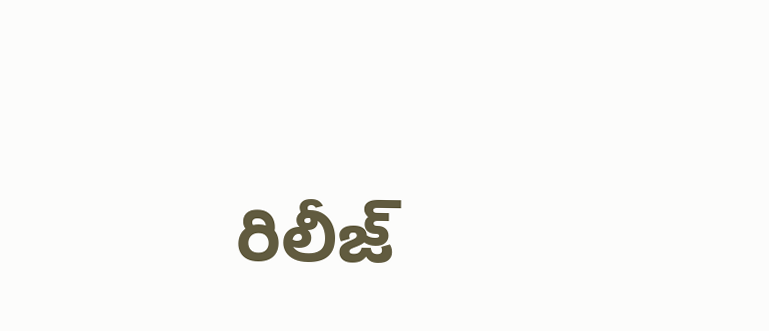రిలీజ్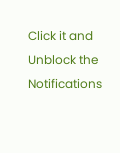Click it and Unblock the Notifications